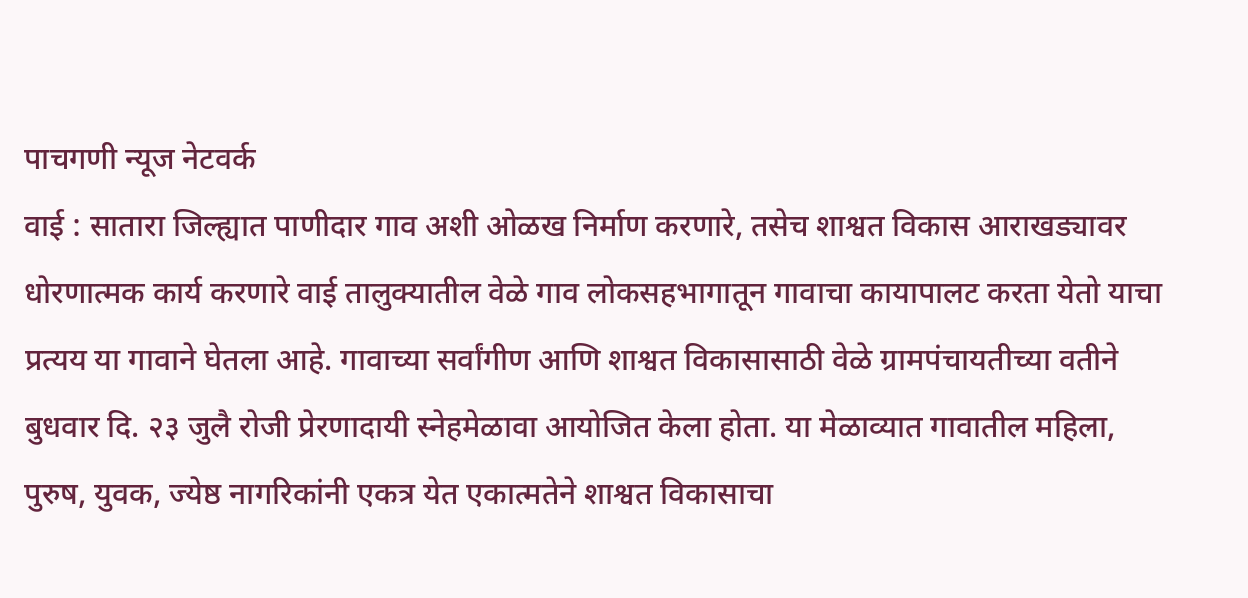पाचगणी न्यूज नेटवर्क
वाई : सातारा जिल्ह्यात पाणीदार गाव अशी ओळख निर्माण करणारे, तसेच शाश्वत विकास आराखड्यावर धोरणात्मक कार्य करणारे वाई तालुक्यातील वेळे गाव लोकसहभागातून गावाचा कायापालट करता येतो याचा प्रत्यय या गावाने घेतला आहे. गावाच्या सर्वांगीण आणि शाश्वत विकासासाठी वेळे ग्रामपंचायतीच्या वतीने बुधवार दि. २३ जुलै रोजी प्रेरणादायी स्नेहमेळावा आयोजित केला होता. या मेळाव्यात गावातील महिला, पुरुष, युवक, ज्येष्ठ नागरिकांनी एकत्र येत एकात्मतेने शाश्वत विकासाचा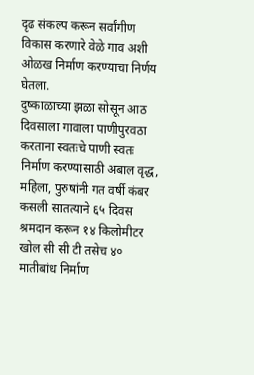दृढ संकल्प करून सर्वांगीण विकास करणारे वेळे गाव अशी ओळख निर्माण करण्याचा निर्णय घेतला.
दुष्काळाच्या झळा सोसून आठ दिवसाला गावाला पाणीपुरवठा करताना स्वतःचे पाणी स्वतः निर्माण करण्यासाठी अबाल वृद्ध, महिला, पुरुषांनी गत वर्षी कंबर कसली सातत्याने ६५ दिवस श्रमदान करून १४ किलोमीटर खोल सी सी टी तसेच ४० मातीबांध निर्माण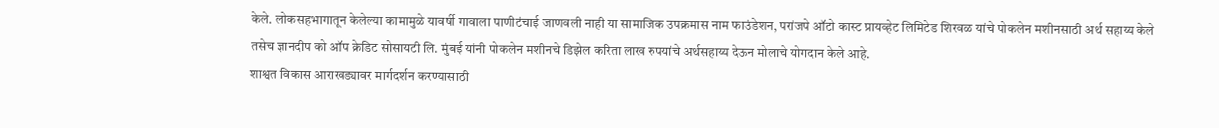केले. लोकसहभागातून केलेल्या कामामुळे यावर्षी गावाला पाणीटंचाई जाणवली नाही या सामाजिक उपक्रमास नाम फाउंडेशन, परांजपे ऑटो कास्ट प्रायव्हेट लिमिटेड शिरवळ यांचे पोकलेन मशीनसाठी अर्थ सहाय्य केले तसेच ज्ञानदीप को ऑप क्रेडिट सोसायटी लि. मुंबई यांनी पोकलेन मशीनचे डिझेल करिता लाख रुपयांचे अर्थसहाय्य देऊन मोलाचे योगदान केले आहे.
शाश्वत विकास आराखड्यावर मार्गदर्शन करण्यासाठी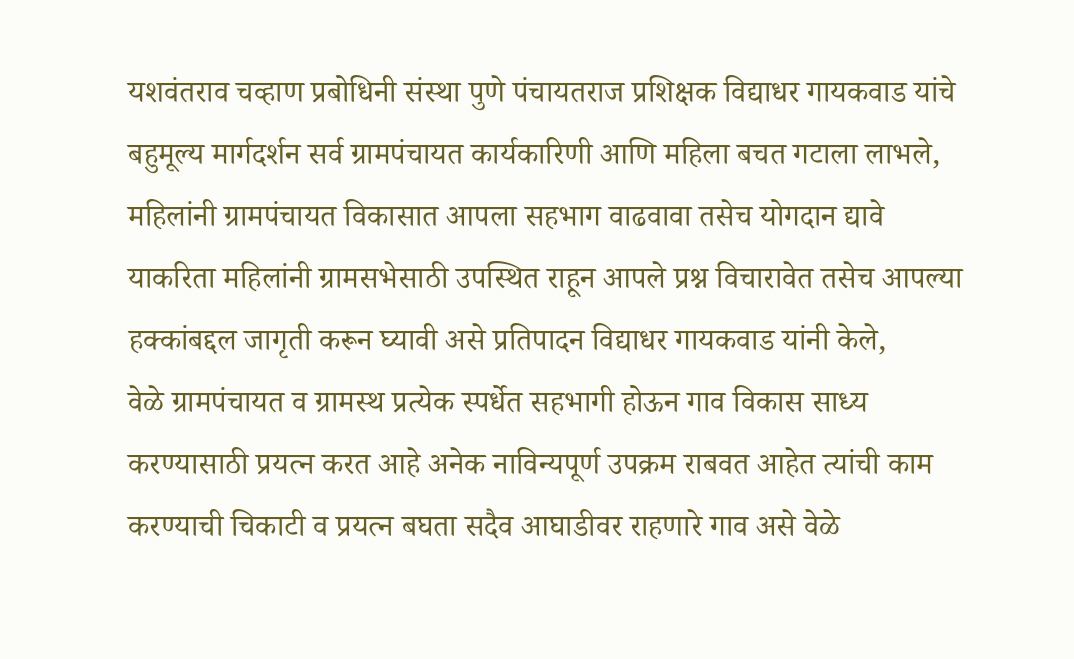यशवंतराव चव्हाण प्रबोधिनी संस्था पुणे पंचायतराज प्रशिक्षक विद्याधर गायकवाड यांचे बहुमूल्य मार्गदर्शन सर्व ग्रामपंचायत कार्यकारिणी आणि महिला बचत गटाला लाभले, महिलांनी ग्रामपंचायत विकासात आपला सहभाग वाढवावा तसेच योगदान द्यावे याकरिता महिलांनी ग्रामसभेसाठी उपस्थित राहून आपले प्रश्न विचारावेत तसेच आपल्या हक्कांबद्दल जागृती करून घ्यावी असे प्रतिपादन विद्याधर गायकवाड यांनी केले,
वेळे ग्रामपंचायत व ग्रामस्थ प्रत्येक स्पर्धेत सहभागी होऊन गाव विकास साध्य करण्यासाठी प्रयत्न करत आहे अनेक नाविन्यपूर्ण उपक्रम राबवत आहेत त्यांची काम करण्याची चिकाटी व प्रयत्न बघता सदैव आघाडीवर राहणारे गाव असे वेळे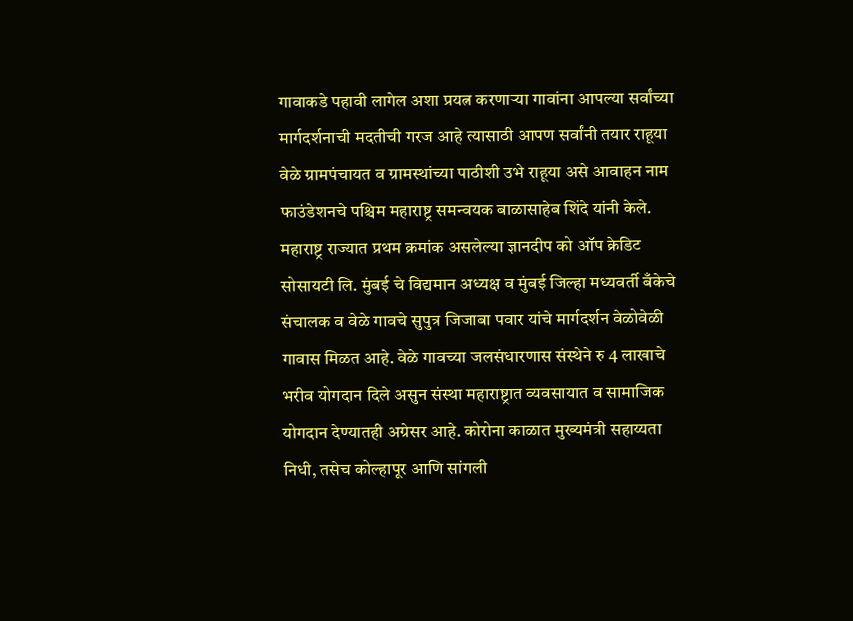गावाकडे पहावी लागेल अशा प्रयत्न करणाऱ्या गावांना आपल्या सर्वांच्या मार्गदर्शनाची मदतीची गरज आहे त्यासाठी आपण सर्वांनी तयार राहूया वेळे ग्रामपंचायत व ग्रामस्थांच्या पाठीशी उभे राहूया असे आवाहन नाम फाउंडेशनचे पश्चिम महाराष्ट्र समन्वयक बाळासाहेब शिंदे यांनी केले.
महाराष्ट्र राज्यात प्रथम क्रमांक असलेल्या ज्ञानदीप को ऑप क्रेडिट सोसायटी लि. मुंबई चे विद्यमान अध्यक्ष व मुंबई जिल्हा मध्यवर्ती बँकेचे संचालक व वेळे गावचे सुपुत्र जिजाबा पवार यांचे मार्गदर्शन वेळोवेळी गावास मिळत आहे. वेळे गावच्या जलसंधारणास संस्थेने रु 4 लाखाचे भरीव योगदान दिले असुन संस्था महाराष्ट्रात व्यवसायात व सामाजिक योगदान देण्यातही अग्रेसर आहे. कोरोना काळात मुख्यमंत्री सहाय्यता निधी, तसेच कोल्हापूर आणि सांगली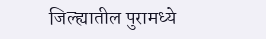जिल्ह्यातील पुरामध्ये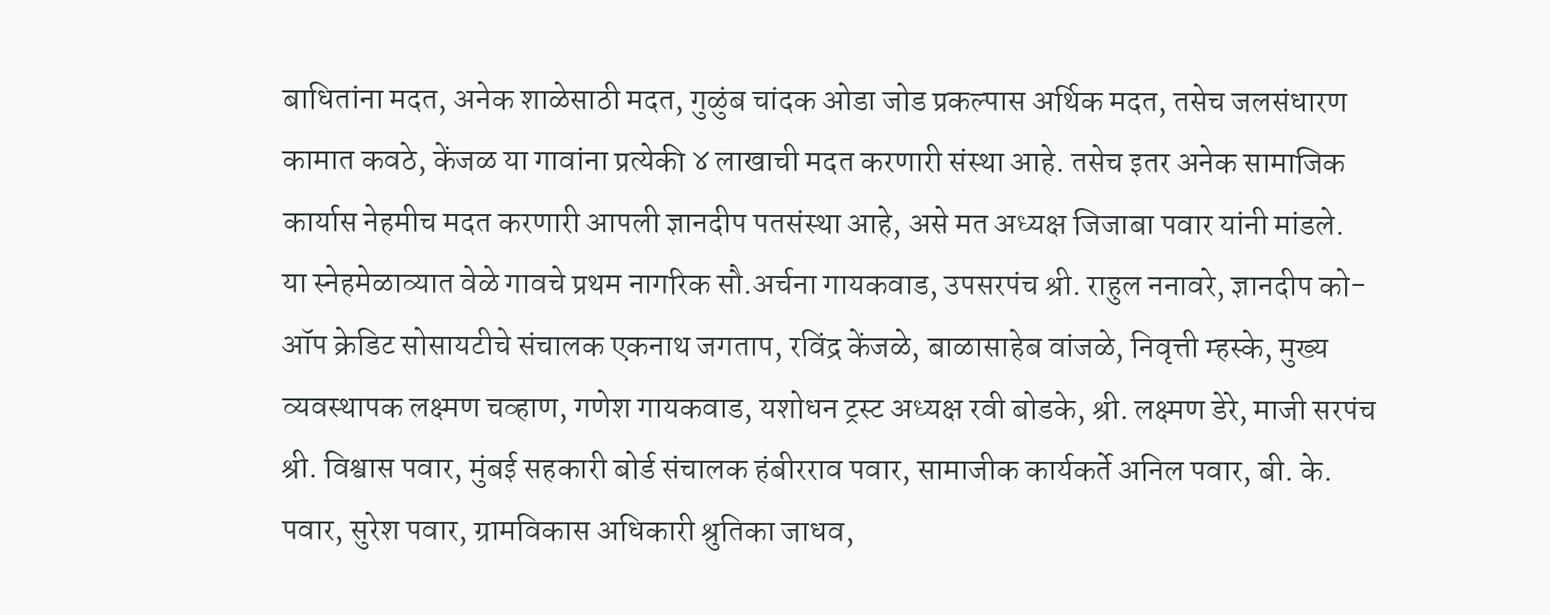बाधितांना मदत, अनेक शाळेसाठी मदत, गुळुंब चांदक ओडा जोड प्रकल्पास अर्थिक मदत, तसेच जलसंधारण कामात कवठे, केंजळ या गावांना प्रत्येकी ४ लाखाची मदत करणारी संस्था आहे. तसेच इतर अनेक सामाजिक कार्यास नेहमीच मदत करणारी आपली ज्ञानदीप पतसंस्था आहे, असे मत अध्यक्ष जिजाबा पवार यांनी मांडले.
या स्नेहमेळाव्यात वेळे गावचे प्रथम नागरिक सौ.अर्चना गायकवाड, उपसरपंच श्री. राहुल ननावरे, ज्ञानदीप को-ऑप क्रेडिट सोसायटीचे संचालक एकनाथ जगताप, रविंद्र केंजळे, बाळासाहेब वांजळे, निवृत्ती म्हस्के, मुख्य व्यवस्थापक लक्ष्मण चव्हाण, गणेश गायकवाड, यशोधन ट्रस्ट अध्यक्ष रवी बोडके, श्री. लक्ष्मण डेरे, माजी सरपंच श्री. विश्वास पवार, मुंबई सहकारी बोर्ड संचालक हंबीरराव पवार, सामाजीक कार्यकर्ते अनिल पवार, बी. के. पवार, सुरेश पवार, ग्रामविकास अधिकारी श्रुतिका जाधव,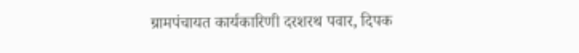ग्रामपंचायत कार्यकारिणी दरशरथ पवार, दिपक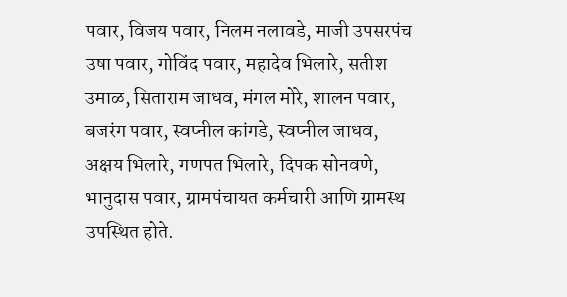पवार, विजय पवार, निलम नलावडे, माजी उपसरपंच उषा पवार, गोविंद पवार, महादेव भिलारे, सतीश उमाळ, सिताराम जाधव, मंगल मोरे, शालन पवार, बजरंग पवार, स्वप्नील कांगडे, स्वप्नील जाधव, अक्षय भिलारे, गणपत भिलारे, दिपक सोनवणे, भानुदास पवार, ग्रामपंचायत कर्मचारी आणि ग्रामस्थ उपस्थित होते.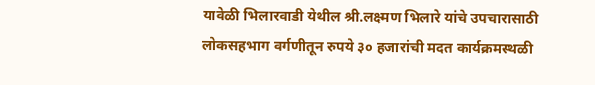यावेळी भिलारवाडी येथील श्री.लक्ष्मण भिलारे यांचे उपचारासाठी लोकसहभाग वर्गणीतून रुपये ३० हजारांची मदत कार्यक्रमस्थळी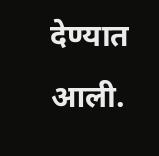देण्यात आली.